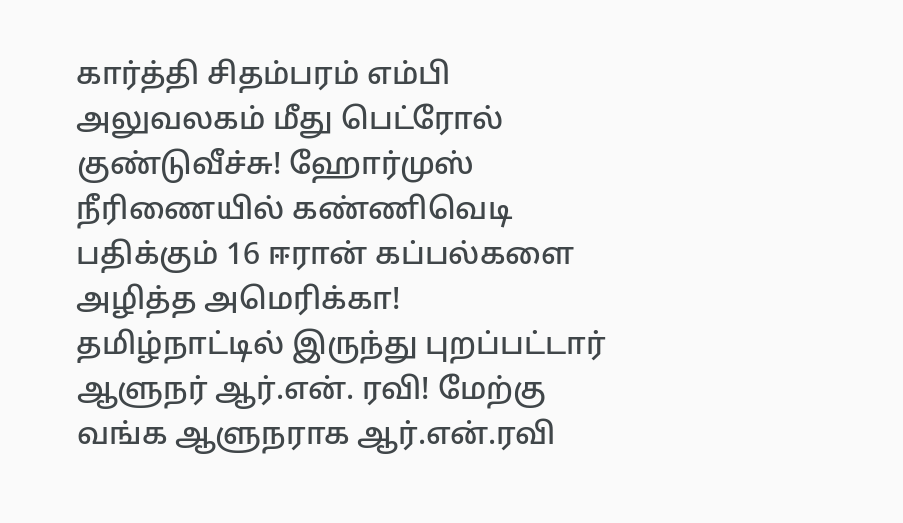கார்த்தி சிதம்பரம் எம்பி அலுவலகம் மீது பெட்ரோல் குண்டுவீச்சு! ஹோர்முஸ் நீரிணையில் கண்ணிவெடி பதிக்கும் 16 ஈரான் கப்பல்களை அழித்த அமெரிக்கா! தமிழ்நாட்டில் இருந்து புறப்பட்டார் ஆளுநர் ஆர்.என். ரவி! மேற்கு வங்க ஆளுநராக ஆர்.என்.ரவி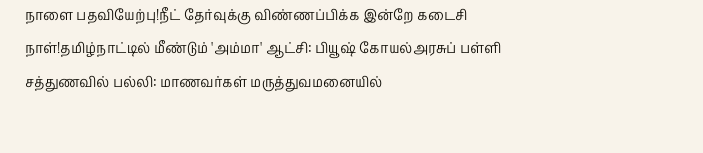நாளை பதவியேற்பு!நீட் தேர்வுக்கு விண்ணப்பிக்க இன்றே கடைசி நாள்!தமிழ்நாட்டில் மீண்டும் 'அம்மா' ஆட்சி: பியூஷ் கோயல்அரசுப் பள்ளி சத்துணவில் பல்லி: மாணவர்கள் மருத்துவமனையில்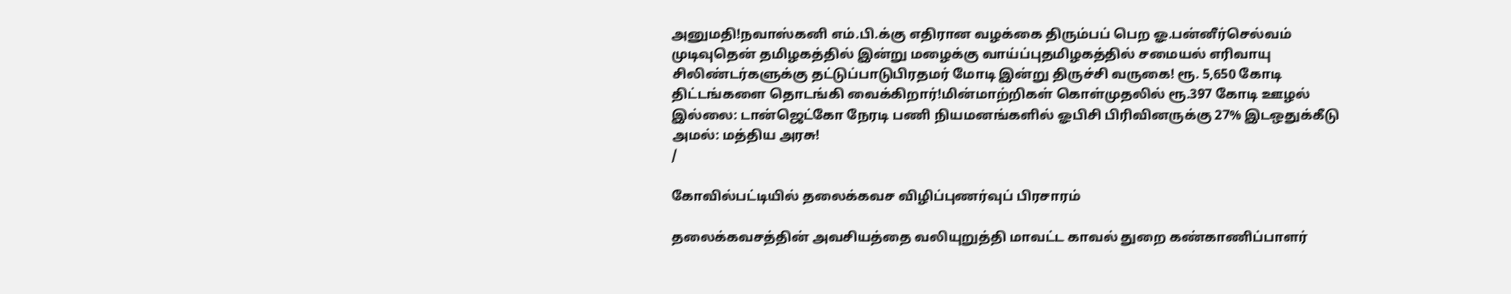அனுமதி!நவாஸ்கனி எம்.பி.க்கு எதிரான வழக்கை திரும்பப் பெற ஓ.பன்னீர்செல்வம் முடிவுதென் தமிழகத்தில் இன்று மழைக்கு வாய்ப்புதமிழகத்தில் சமையல் எரிவாயு சிலிண்டர்களுக்கு தட்டுப்பாடுபிரதமர் மோடி இன்று திருச்சி வருகை! ரூ. 5,650 கோடி திட்டங்களை தொடங்கி வைக்கிறார்!மின்மாற்றிகள் கொள்முதலில் ரூ.397 கோடி ஊழல் இல்லை: டான்ஜெட்கோ நேரடி பணி நியமனங்களில் ஓபிசி பிரிவினருக்கு 27% இடஒதுக்கீடு அமல்: மத்திய அரசு!
/

கோவில்பட்டியில் தலைக்கவச விழிப்புணர்வுப் பிரசாரம்

தலைக்கவசத்தின் அவசியத்தை வலியுறுத்தி மாவட்ட காவல் துறை கண்காணிப்பாளர்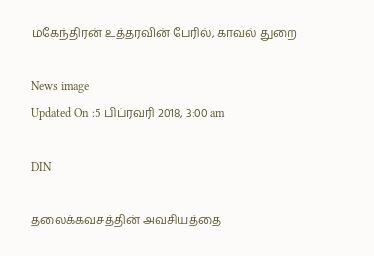மகேந்திரன் உத்தரவின் பேரில், காவல் துறை

News image
Updated On :5 பிப்ரவரி 2018, 3:00 am

DIN

தலைக்கவசத்தின் அவசியத்தை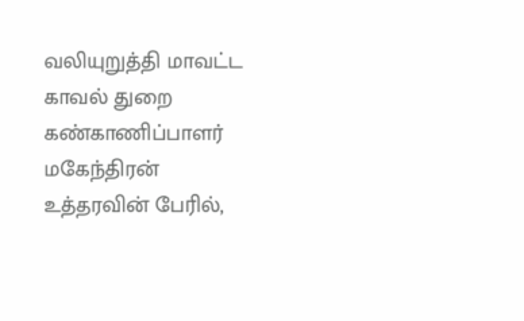வலியுறுத்தி மாவட்ட காவல் துறை கண்காணிப்பாளர் மகேந்திரன் உத்தரவின் பேரில்,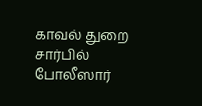காவல் துறை சார்பில் போலீஸார்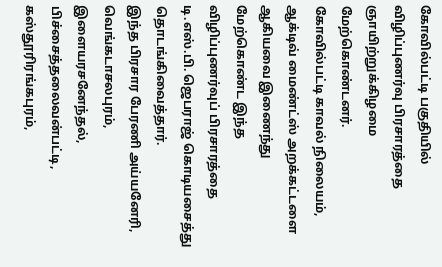கோவில்பட்டி பகுதியில் விழிப்புணர்வு பிரசாரத்தை ஞாயிற்றுக்கிழமை மேற்கொண்டனர்.
கோவில்பட்டி காவல் நிலையம், ஆக்டிவ் மைண்ட்ஸ் அறக்கட்டளை ஆகியவை இணைந்து மேற்கொண்ட இந்த  விழிப்புணர்வுப் பிரசாரத்தை டி.எஸ்.பி. ஜெபராஜ் கொடியசைத்து தொடங்கிவைத்தார்.
இந்த பிரசார பேரணி அய்யனேரி, வெங்கடாசலபுரம், இளையரசனேந்தல், பிச்சைத்தலைவன்பட்டி, கஸ்தூரிரங்கபுரம்,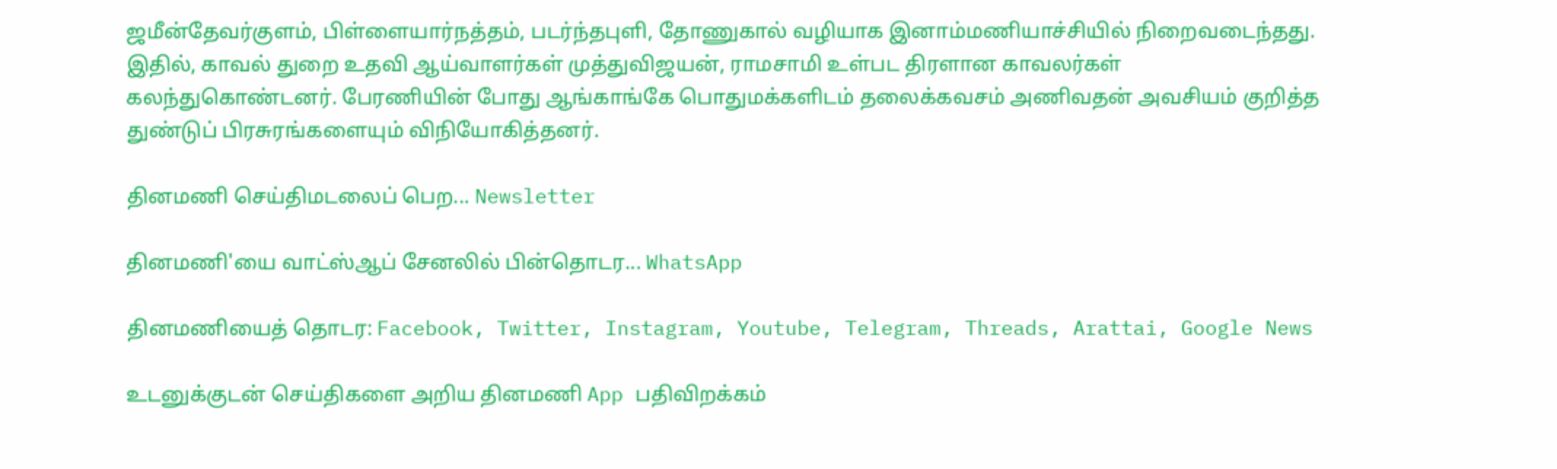ஜமீன்தேவர்குளம், பிள்ளையார்நத்தம், படர்ந்தபுளி, தோணுகால் வழியாக இனாம்மணியாச்சியில் நிறைவடைந்தது.
இதில், காவல் துறை உதவி ஆய்வாளர்கள் முத்துவிஜயன், ராமசாமி உள்பட திரளான காவலர்கள் கலந்துகொண்டனர். பேரணியின் போது ஆங்காங்கே பொதுமக்களிடம் தலைக்கவசம் அணிவதன் அவசியம் குறித்த துண்டுப் பிரசுரங்களையும் விநியோகித்தனர்.

தினமணி செய்திமடலைப் பெற... Newsletter

தினமணி'யை வாட்ஸ்ஆப் சேனலில் பின்தொடர... WhatsApp

தினமணியைத் தொடர: Facebook, Twitter, Instagram, Youtube, Telegram, Threads, Arattai, Google News

உடனுக்குடன் செய்திகளை அறிய தினமணி App பதிவிறக்கம்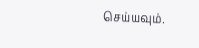செய்யவும்.